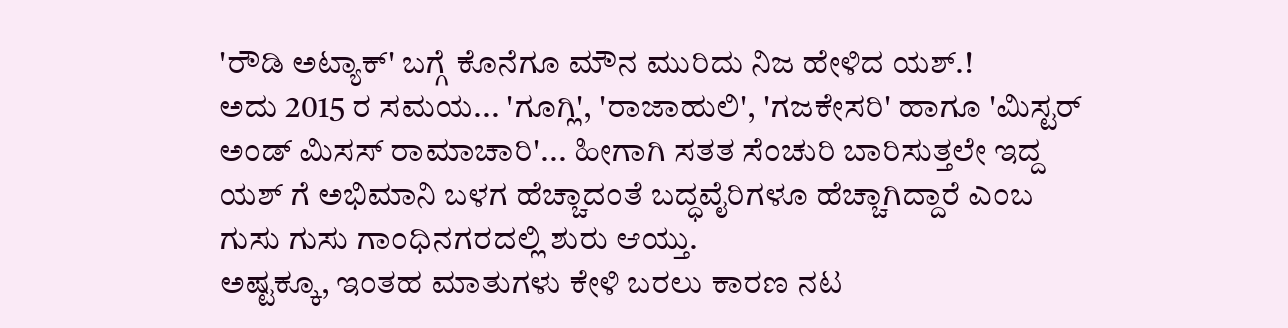'ರೌಡಿ ಅಟ್ಯಾಕ್' ಬಗ್ಗೆ ಕೊನೆಗೂ ಮೌನ ಮುರಿದು ನಿಜ ಹೇಳಿದ ಯಶ್.!
ಅದು 2015 ರ ಸಮಯ... 'ಗೂಗ್ಲಿ', 'ರಾಜಾಹುಲಿ', 'ಗಜಕೇಸರಿ' ಹಾಗೂ 'ಮಿಸ್ಟರ್ ಅಂಡ್ ಮಿಸಸ್ ರಾಮಾಚಾರಿ'... ಹೀಗಾಗಿ ಸತತ ಸೆಂಚುರಿ ಬಾರಿಸುತ್ತಲೇ ಇದ್ದ ಯಶ್ ಗೆ ಅಭಿಮಾನಿ ಬಳಗ ಹೆಚ್ಚಾದಂತೆ ಬದ್ಧವೈರಿಗಳೂ ಹೆಚ್ಚಾಗಿದ್ದಾರೆ ಎಂಬ ಗುಸು ಗುಸು ಗಾಂಧಿನಗರದಲ್ಲಿ ಶುರು ಆಯ್ತು.
ಅಷ್ಟಕ್ಕೂ, ಇಂತಹ ಮಾತುಗಳು ಕೇಳಿ ಬರಲು ಕಾರಣ ನಟ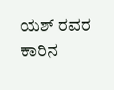ಯಶ್ ರವರ ಕಾರಿನ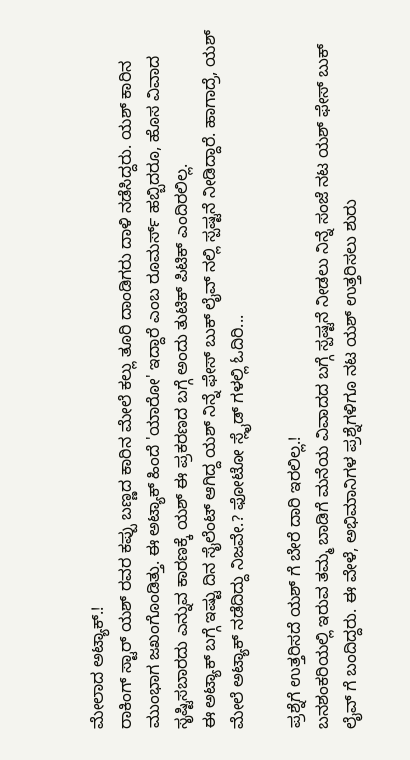ಮೇಲಾದ ಅಟ್ಯಾಕ್.!
ರಾಕಿಂಗ್ ಸ್ಟಾರ್ ಯಶ್ ರವರ ಕಪ್ಪು ಬಣ್ಣದ ಕಾರಿನ ಮೇಲೆ ಕಲ್ಲು ತೂರಿ ದಾಂಡಿಗರು ದಾಳಿ ನಡೆಸಿದ್ದರು. ಯಶ್ ಕಾರಿನ ಮುಂಭಾಗ ಜಖಂಗೊಂಡಿತ್ತು. ಈ ಅಟ್ಯಾಕ್ ಹಿಂದೆ 'ಯಾರೋ' ಇದ್ದಾರೆ ಎಂಬ ರೂಮರ್ಸ್ ಹಬ್ಬಿದರೂ, ಹೊಸ ವಿವಾದ ಸೃಷ್ಟಿಸಬಾರದು ಎನ್ನುವ ಕಾರಣಕ್ಕೆ ಯಶ್ ಈ ಪ್ರಕರಣದ ಬಗ್ಗೆ ಅಂದು ತುಟಿಕ್ ಪಿಟಿಕ್ ಎಂದಿರಲಿಲ್ಲ.
ಈ ಅಟ್ಯಾಕ್ ಬಗ್ಗೆ ಇಷ್ಟು ದಿನ ಸೈಲೆಂಟ್ ಆಗಿದ್ದ ಯಶ್ ನಿನ್ನೆ ಫೇಸ್ ಬುಕ್ ಲೈವ್ ನಲ್ಲಿ ಸ್ಪಷ್ಟನೆ ನೀಡಿದ್ದಾರೆ. ಹಾಗಾದ್ರೆ, ಯಶ್ ಮೇಲೆ ಅಟ್ಯಾಕ್ ನಡೆದಿದ್ದು ನಿಜವೇ.? ಫೋಟೋ ಸ್ಲೈಡ್ ಗಳಲ್ಲಿ ಓದಿರಿ...

ಪ್ರಶ್ನೆಗೆ ಉತ್ತರಿಸದೆ ಯಶ್ ಗೆ ಬೇರೆ ದಾರಿ ಇರಲಿಲ್ಲ.!
ಬನಶಂಕರಿಯಲ್ಲಿ ಇರುವ ತಮ್ಮ ಬಾಡಿಗೆ ಮನೆಯ ವಿವಾದದ ಬಗ್ಗೆ ಸ್ಪಷ್ಟನೆ ನೀಡಲು ನಿನ್ನೆ ಸಂಜೆ ನಟ ಯಶ್ ಫೇಸ್ ಬುಕ್ ಲೈವ್ ಗೆ ಬಂದಿದ್ದರು. ಈ ವೇಳೆ, ಅಭಿಮಾನಿಗಳ ಪ್ರಶ್ನೆಗಳಿಗೂ ನಟ ಯಶ್ ಉತ್ತರಿಸಲು ಶುರು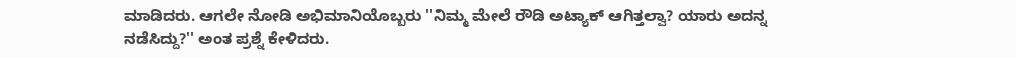ಮಾಡಿದರು. ಆಗಲೇ ನೋಡಿ ಅಭಿಮಾನಿಯೊಬ್ಬರು ''ನಿಮ್ಮ ಮೇಲೆ ರೌಡಿ ಅಟ್ಯಾಕ್ ಆಗಿತ್ತಲ್ವಾ? ಯಾರು ಅದನ್ನ ನಡೆಸಿದ್ದು?'' ಅಂತ ಪ್ರಶ್ನೆ ಕೇಳಿದರು.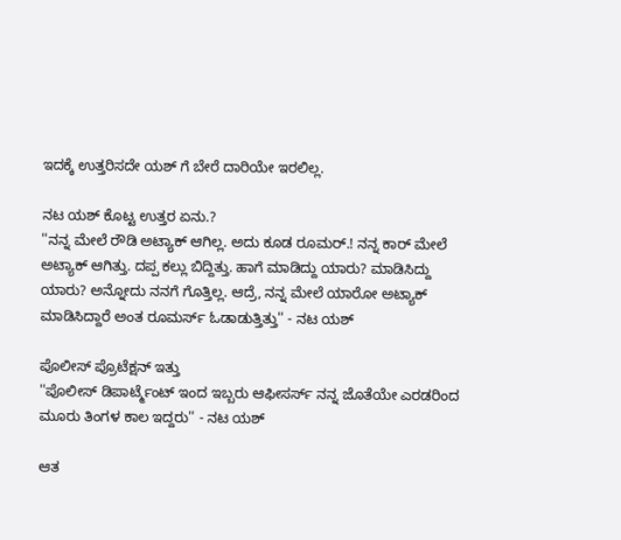ಇದಕ್ಕೆ ಉತ್ತರಿಸದೇ ಯಶ್ ಗೆ ಬೇರೆ ದಾರಿಯೇ ಇರಲಿಲ್ಲ.

ನಟ ಯಶ್ ಕೊಟ್ಟ ಉತ್ತರ ಏನು.?
''ನನ್ನ ಮೇಲೆ ರೌಡಿ ಅಟ್ಯಾಕ್ ಆಗಿಲ್ಲ. ಅದು ಕೂಡ ರೂಮರ್.! ನನ್ನ ಕಾರ್ ಮೇಲೆ ಅಟ್ಯಾಕ್ ಆಗಿತ್ತು. ದಪ್ಪ ಕಲ್ಲು ಬಿದ್ದಿತ್ತು. ಹಾಗೆ ಮಾಡಿದ್ದು ಯಾರು? ಮಾಡಿಸಿದ್ದು ಯಾರು? ಅನ್ನೋದು ನನಗೆ ಗೊತ್ತಿಲ್ಲ. ಆದ್ರೆ, ನನ್ನ ಮೇಲೆ ಯಾರೋ ಅಟ್ಯಾಕ್ ಮಾಡಿಸಿದ್ದಾರೆ ಅಂತ ರೂಮರ್ಸ್ ಓಡಾಡುತ್ತಿತ್ತು'' - ನಟ ಯಶ್

ಪೊಲೀಸ್ ಪ್ರೊಟೆಕ್ಷನ್ ಇತ್ತು
''ಪೊಲೀಸ್ ಡಿಪಾರ್ಟ್ಮೆಂಟ್ ಇಂದ ಇಬ್ಬರು ಆಫೀಸರ್ಸ್ ನನ್ನ ಜೊತೆಯೇ ಎರಡರಿಂದ ಮೂರು ತಿಂಗಳ ಕಾಲ ಇದ್ದರು'' - ನಟ ಯಶ್

ಆತ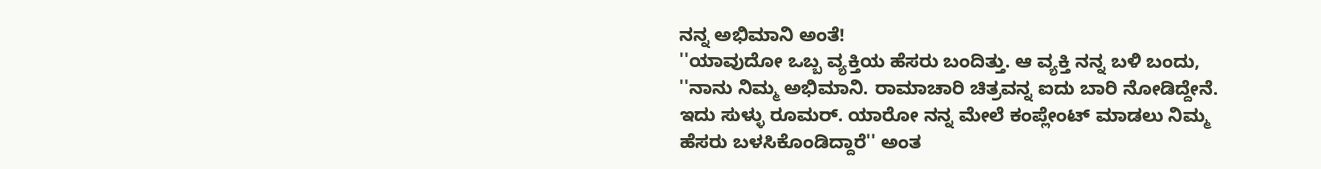ನನ್ನ ಅಭಿಮಾನಿ ಅಂತೆ!
''ಯಾವುದೋ ಒಬ್ಬ ವ್ಯಕ್ತಿಯ ಹೆಸರು ಬಂದಿತ್ತು. ಆ ವ್ಯಕ್ತಿ ನನ್ನ ಬಳಿ ಬಂದು, ''ನಾನು ನಿಮ್ಮ ಅಭಿಮಾನಿ. ರಾಮಾಚಾರಿ ಚಿತ್ರವನ್ನ ಐದು ಬಾರಿ ನೋಡಿದ್ದೇನೆ. ಇದು ಸುಳ್ಳು ರೂಮರ್. ಯಾರೋ ನನ್ನ ಮೇಲೆ ಕಂಪ್ಲೇಂಟ್ ಮಾಡಲು ನಿಮ್ಮ ಹೆಸರು ಬಳಸಿಕೊಂಡಿದ್ದಾರೆ'' ಅಂತ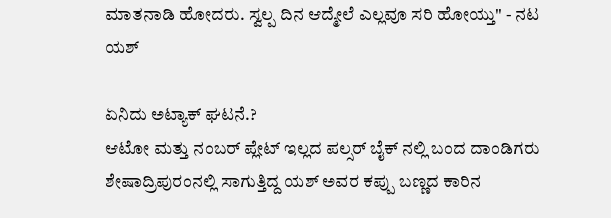ಮಾತನಾಡಿ ಹೋದರು. ಸ್ವಲ್ಪ ದಿನ ಆದ್ಮೇಲೆ ಎಲ್ಲವೂ ಸರಿ ಹೋಯ್ತು'' - ನಟ ಯಶ್

ಏನಿದು ಅಟ್ಯಾಕ್ ಘಟನೆ.?
ಆಟೋ ಮತ್ತು ನಂಬರ್ ಪ್ಲೇಟ್ ಇಲ್ಲದ ಪಲ್ಸರ್ ಬೈಕ್ ನಲ್ಲಿ ಬಂದ ದಾಂಡಿಗರು ಶೇಷಾದ್ರಿಪುರಂನಲ್ಲಿ ಸಾಗುತ್ತಿದ್ದ ಯಶ್ ಅವರ ಕಪ್ಪು ಬಣ್ಣದ ಕಾರಿನ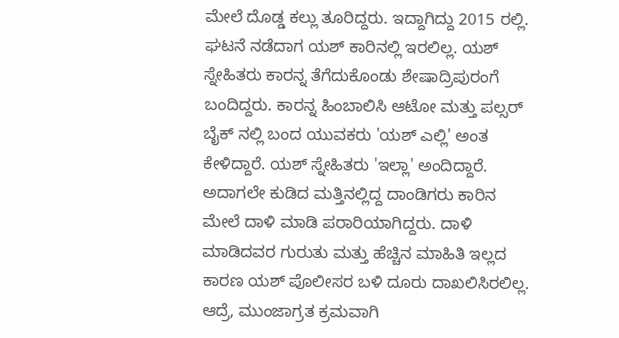ಮೇಲೆ ದೊಡ್ಡ ಕಲ್ಲು ತೂರಿದ್ದರು. ಇದ್ದಾಗಿದ್ದು 2015 ರಲ್ಲಿ. ಘಟನೆ ನಡೆದಾಗ ಯಶ್ ಕಾರಿನಲ್ಲಿ ಇರಲಿಲ್ಲ. ಯಶ್ ಸ್ನೇಹಿತರು ಕಾರನ್ನ ತೆಗೆದುಕೊಂಡು ಶೇಷಾದ್ರಿಪುರಂಗೆ ಬಂದಿದ್ದರು. ಕಾರನ್ನ ಹಿಂಬಾಲಿಸಿ ಆಟೋ ಮತ್ತು ಪಲ್ಸರ್ ಬೈಕ್ ನಲ್ಲಿ ಬಂದ ಯುವಕರು 'ಯಶ್ ಎಲ್ಲಿ' ಅಂತ ಕೇಳಿದ್ದಾರೆ. ಯಶ್ ಸ್ನೇಹಿತರು 'ಇಲ್ಲಾ' ಅಂದಿದ್ದಾರೆ. ಅದಾಗಲೇ ಕುಡಿದ ಮತ್ತಿನಲ್ಲಿದ್ದ ದಾಂಡಿಗರು ಕಾರಿನ ಮೇಲೆ ದಾಳಿ ಮಾಡಿ ಪರಾರಿಯಾಗಿದ್ದರು. ದಾಳಿ ಮಾಡಿದವರ ಗುರುತು ಮತ್ತು ಹೆಚ್ಚಿನ ಮಾಹಿತಿ ಇಲ್ಲದ ಕಾರಣ ಯಶ್ ಪೊಲೀಸರ ಬಳಿ ದೂರು ದಾಖಲಿಸಿರಲಿಲ್ಲ. ಆದ್ರೆ, ಮುಂಜಾಗ್ರತ ಕ್ರಮವಾಗಿ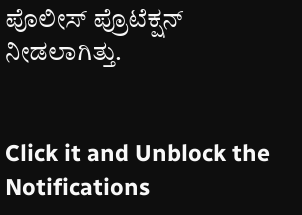ಪೊಲೀಸ್ ಪ್ರೊಟೆಕ್ಷನ್ ನೀಡಲಾಗಿತ್ತು.


Click it and Unblock the Notifications